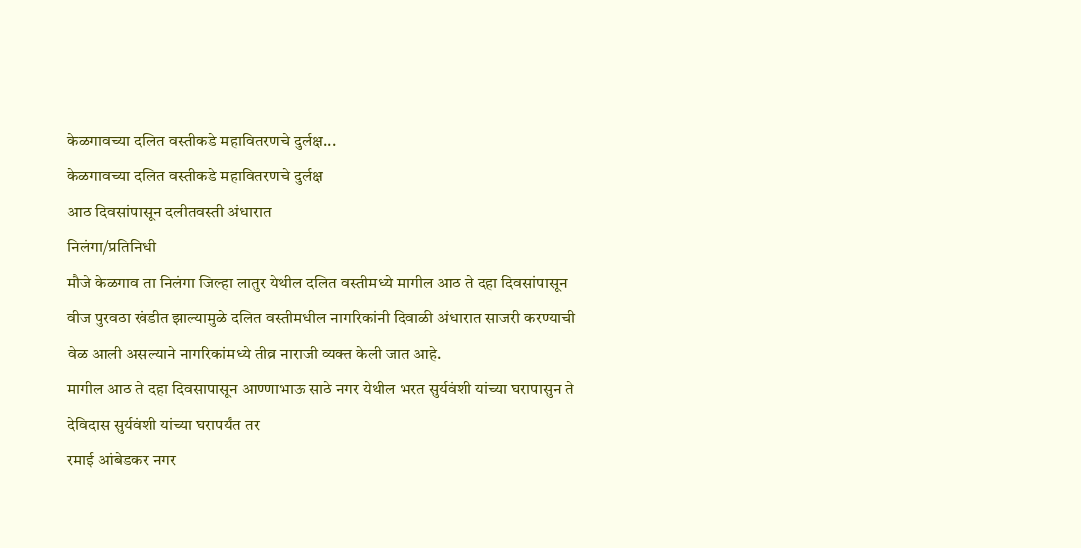केळगावच्या दलित वस्तीकडे महावितरणचे दुर्लक्ष...
केळगावच्या दलित वस्तीकडे महावितरणचे दुर्लक्ष
आठ दिवसांपासून दलीतवस्ती अंधारात
निलंगा/प्रतिनिधी
मौजे केळगाव ता निलंगा जिल्हा लातुर येथील दलित वस्तीमध्ये मागील आठ ते दहा दिवसांपासून वीज पुरवठा खंडीत झाल्यामुळे दलित वस्तीमधील नागरिकांनी दिवाळी अंधारात साजरी करण्याची वेळ आली असल्याने नागरिकांमध्ये तीव्र नाराजी व्यक्त केली जात आहे.
मागील आठ ते दहा दिवसापासून आण्णाभाऊ साठे नगर येथील भरत सुर्यवंशी यांच्या घरापासुन ते देविदास सुर्यवंशी यांच्या घरापर्यंत तर
रमाई आंबेडकर नगर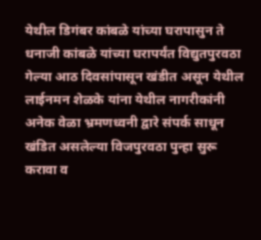येथील डिगंबर कांबळे यांच्या घरापासुन ते धनाजी कांबळे यांच्या घरापर्यंत विद्युतपुरवठा गेल्या आठ दिवसांपासून खंडीत असून येथील लाईनमन शेळके यांना येथील नागरीकांनी अनेक वेळा भ्रमणध्वनी द्वारे संपर्क साधून खंडित असलेल्या विजपुरवठा पुन्हा सुरू करावा व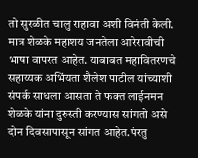तो सुरळीत चालु राहावा अशी विनंती केली.
मात्र शेळके महाशय जनतेला आरेरावीची भाषा वापरत आहेत. याबाबत महावितरणचे सहाय्यक अभिंयता शैलेश पाटील यांच्याशी संपर्क साधला आसता ते फक्त लाईनमन शेळके यांना दुरुस्ती करण्यास सांगतो असे दोन दिवसापासून सांगत आहेत.पंरतु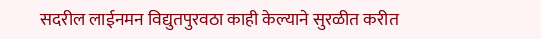सदरील लाईनमन विद्युतपुरवठा काही केल्याने सुरळीत करीत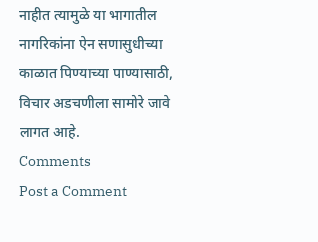नाहीत त्यामुळे या भागातील नागरिकांना ऐन सणासुधीच्या काळात पिण्याच्या पाण्यासाठी, विचार अडचणीला सामोरे जावे लागत आहे.
Comments
Post a Comment